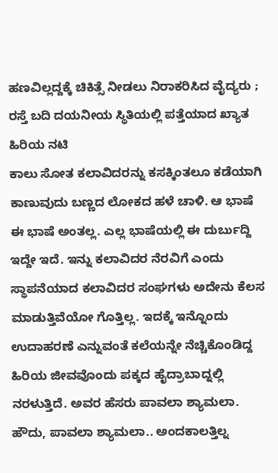ಹಣವಿಲ್ಲದ್ದಕ್ಕೆ ಚಿಕಿತ್ಸೆ ನೀಡಲು ನಿರಾಕರಿಸಿದ ವೈದ್ಯರು ; ರಸ್ತೆ ಬದಿ ದಯನೀಯ ಸ್ಥಿತಿಯಲ್ಲಿ ಪತ್ತೆಯಾದ ಖ್ಯಾತ ಹಿರಿಯ ನಟಿ
ಕಾಲು ಸೋತ ಕಲಾವಿದರನ್ನು ಕಸಕ್ಕಿಂತಲೂ ಕಡೆಯಾಗಿ ಕಾಣುವುದು ಬಣ್ಣದ ಲೋಕದ ಹಳೆ ಚಾಳಿ. ಆ ಭಾಷೆ ಈ ಭಾಷೆ ಅಂತಲ್ಲ. ಎಲ್ಲ ಭಾಷೆಯಲ್ಲಿ ಈ ದುರ್ಬುದ್ದಿ ಇದ್ದೇ ಇದೆ. ಇನ್ನು ಕಲಾವಿದರ ನೆರವಿಗೆ ಎಂದು ಸ್ಥಾಪನೆಯಾದ ಕಲಾವಿದರ ಸಂಘಗಳು ಅದೇನು ಕೆಲಸ ಮಾಡುತ್ತಿವೆಯೋ ಗೊತ್ತಿಲ್ಲ. ಇದಕ್ಕೆ ಇನ್ನೊಂದು ಉದಾಹರಣೆ ಎನ್ನುವಂತೆ ಕಲೆಯನ್ನೇ ನೆಚ್ಚಿಕೊಂಡಿದ್ದ ಹಿರಿಯ ಜೀವವೊಂದು ಪಕ್ಕದ ಹೈದ್ರಾಬಾದ್ನಲ್ಲಿ ನರಳುತ್ತಿದೆ. ಅವರ ಹೆಸರು ಪಾವಲಾ ಶ್ಯಾಮಲಾ.
ಹೌದು, ಪಾವಲಾ ಶ್ಯಾಮಲಾ.. ಅಂದಕಾಲತ್ತಿಲ್ನ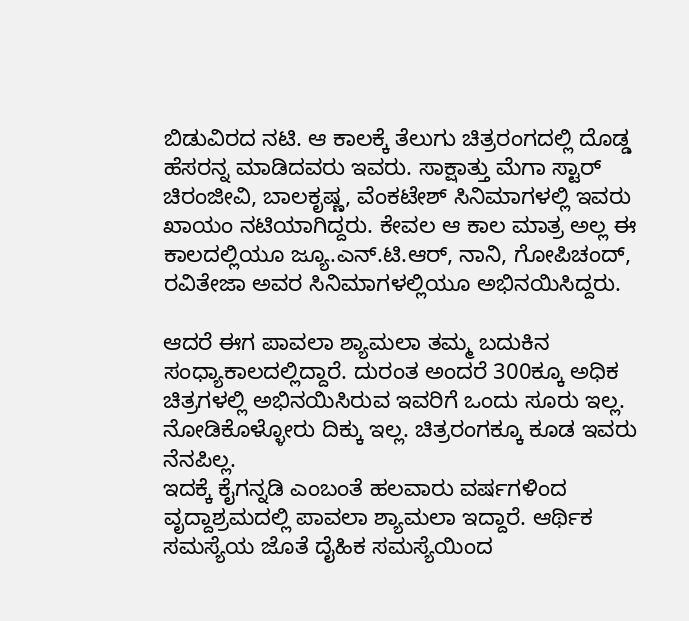ಬಿಡುವಿರದ ನಟಿ. ಆ ಕಾಲಕ್ಕೆ ತೆಲುಗು ಚಿತ್ರರಂಗದಲ್ಲಿ ದೊಡ್ಡ ಹೆಸರನ್ನ ಮಾಡಿದವರು ಇವರು. ಸಾಕ್ಷಾತ್ತು ಮೆಗಾ ಸ್ಟಾರ್ ಚಿರಂಜೀವಿ, ಬಾಲಕೃಷ್ಣ, ವೆಂಕಟೇಶ್ ಸಿನಿಮಾಗಳಲ್ಲಿ ಇವರು ಖಾಯಂ ನಟಿಯಾಗಿದ್ದರು. ಕೇವಲ ಆ ಕಾಲ ಮಾತ್ರ ಅಲ್ಲ ಈ ಕಾಲದಲ್ಲಿಯೂ ಜ್ಯೂ.ಎನ್.ಟಿ.ಆರ್, ನಾನಿ, ಗೋಪಿಚಂದ್, ರವಿತೇಜಾ ಅವರ ಸಿನಿಮಾಗಳಲ್ಲಿಯೂ ಅಭಿನಯಿಸಿದ್ದರು.

ಆದರೆ ಈಗ ಪಾವಲಾ ಶ್ಯಾಮಲಾ ತಮ್ಮ ಬದುಕಿನ ಸಂಧ್ಯಾಕಾಲದಲ್ಲಿದ್ದಾರೆ. ದುರಂತ ಅಂದರೆ 300ಕ್ಕೂ ಅಧಿಕ ಚಿತ್ರಗಳಲ್ಲಿ ಅಭಿನಯಿಸಿರುವ ಇವರಿಗೆ ಒಂದು ಸೂರು ಇಲ್ಲ. ನೋಡಿಕೊಳ್ಳೋರು ದಿಕ್ಕು ಇಲ್ಲ. ಚಿತ್ರರಂಗಕ್ಕೂ ಕೂಡ ಇವರು ನೆನಪಿಲ್ಲ.
ಇದಕ್ಕೆ ಕೈಗನ್ನಡಿ ಎಂಬಂತೆ ಹಲವಾರು ವರ್ಷಗಳಿಂದ ವೃದ್ದಾಶ್ರಮದಲ್ಲಿ ಪಾವಲಾ ಶ್ಯಾಮಲಾ ಇದ್ದಾರೆ. ಆರ್ಥಿಕ ಸಮಸ್ಯೆಯ ಜೊತೆ ದೈಹಿಕ ಸಮಸ್ಯೆಯಿಂದ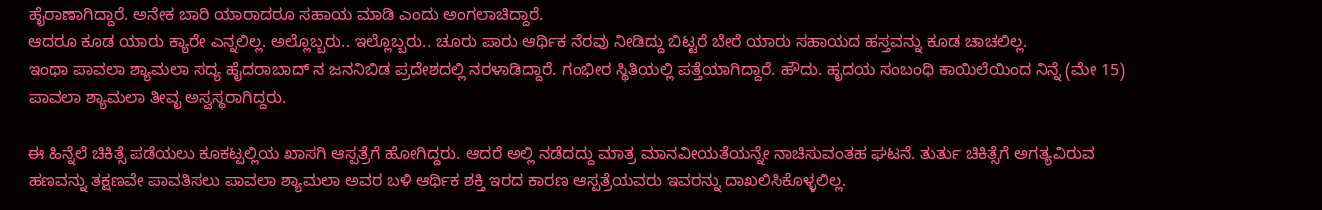ಹೈರಾಣಾಗಿದ್ದಾರೆ. ಅನೇಕ ಬಾರಿ ಯಾರಾದರೂ ಸಹಾಯ ಮಾಡಿ ಎಂದು ಅಂಗಲಾಚಿದ್ದಾರೆ.
ಆದರೂ ಕೂಡ ಯಾರು ಕ್ಯಾರೇ ಎನ್ನಲಿಲ್ಲ. ಅಲ್ಲೊಬ್ಬರು.. ಇಲ್ಲೊಬ್ಬರು.. ಚೂರು ಪಾರು ಆರ್ಥಿಕ ನೆರವು ನೀಡಿದ್ದು ಬಿಟ್ಟರೆ ಬೇರೆ ಯಾರು ಸಹಾಯದ ಹಸ್ತವನ್ನು ಕೂಡ ಚಾಚಲಿಲ್ಲ.
ಇಂಥಾ ಪಾವಲಾ ಶ್ಯಾಮಲಾ ಸದ್ಯ ಹೈದರಾಬಾದ್ ನ ಜನನಿಬಿಡ ಪ್ರದೇಶದಲ್ಲಿ ನರಳಾಡಿದ್ದಾರೆ. ಗಂಭೀರ ಸ್ಥಿತಿಯಲ್ಲಿ ಪತ್ತೆಯಾಗಿದ್ದಾರೆ. ಹೌದು. ಹೃದಯ ಸಂಬಂಧಿ ಕಾಯಿಲೆಯಿಂದ ನಿನ್ನೆ (ಮೇ 15) ಪಾವಲಾ ಶ್ಯಾಮಲಾ ತೀವೃ ಅಸ್ವಸ್ಥರಾಗಿದ್ದರು.

ಈ ಹಿನ್ನೆಲೆ ಚಿಕಿತ್ಸೆ ಪಡೆಯಲು ಕೂಕಟ್ಪಲ್ಲಿಯ ಖಾಸಗಿ ಆಸ್ಪತ್ರೆಗೆ ಹೋಗಿದ್ದರು. ಆದರೆ ಅಲ್ಲಿ ನಡೆದದ್ದು ಮಾತ್ರ ಮಾನವೀಯತೆಯನ್ನೇ ನಾಚಿಸುವಂತಹ ಘಟನೆ. ತುರ್ತು ಚಿಕಿತ್ಸೆಗೆ ಅಗತ್ಯವಿರುವ ಹಣವನ್ನು ತಕ್ಷಣವೇ ಪಾವತಿಸಲು ಪಾವಲಾ ಶ್ಯಾಮಲಾ ಅವರ ಬಳಿ ಆರ್ಥಿಕ ಶಕ್ತಿ ಇರದ ಕಾರಣ ಆಸ್ಪತ್ರೆಯವರು ಇವರನ್ನು ದಾಖಲಿಸಿಕೊಳ್ಳಲಿಲ್ಲ.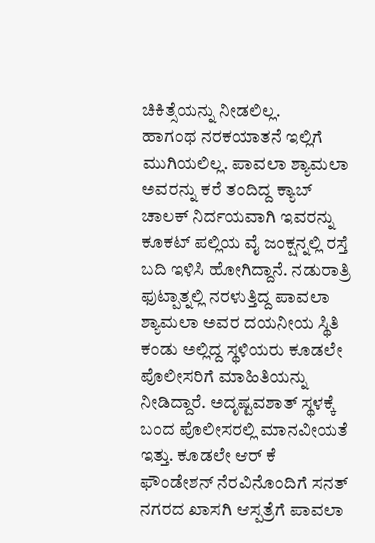ಚಿಕಿತ್ಸೆಯನ್ನು ನೀಡಲಿಲ್ಲ.
ಹಾಗಂಥ ನರಕಯಾತನೆ ಇಲ್ಲಿಗೆ ಮುಗಿಯಲಿಲ್ಲ. ಪಾವಲಾ ಶ್ಯಾಮಲಾ ಅವರನ್ನು ಕರೆ ತಂದಿದ್ದ ಕ್ಯಾಬ್ ಚಾಲಕ್ ನಿರ್ದಯವಾಗಿ ಇವರನ್ನು ಕೂಕಟ್ ಪಲ್ಲಿಯ ವೈ ಜಂಕ್ಷನ್ನಲ್ಲಿ ರಸ್ತೆ ಬದಿ ಇಳಿಸಿ ಹೋಗಿದ್ದಾನೆ. ನಡುರಾತ್ರಿ ಫುಟ್ಪಾತ್ನಲ್ಲಿ ನರಳುತ್ತಿದ್ದ ಪಾವಲಾ ಶ್ಯಾಮಲಾ ಅವರ ದಯನೀಯ ಸ್ಥಿತಿ ಕಂಡು ಅಲ್ಲಿದ್ದ ಸ್ಥಳಿಯರು ಕೂಡಲೇ ಪೊಲೀಸರಿಗೆ ಮಾಹಿತಿಯನ್ನು ನೀಡಿದ್ದಾರೆ. ಅದೃಷ್ಟವಶಾತ್ ಸ್ಥಳಕ್ಕೆ ಬಂದ ಪೊಲೀಸರಲ್ಲಿ ಮಾನವೀಯತೆ ಇತ್ತು. ಕೂಡಲೇ ಆರ್ ಕೆ ಫೌಂಡೇಶನ್ ನೆರವಿನೊಂದಿಗೆ ಸನತ್ ನಗರದ ಖಾಸಗಿ ಆಸ್ಪತ್ರೆಗೆ ಪಾವಲಾ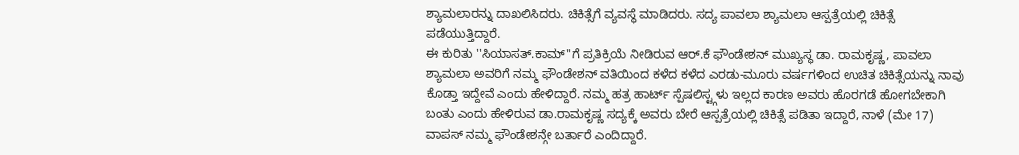ಶ್ಯಾಮಲಾರನ್ನು ದಾಖಲಿಸಿದರು. ಚಿಕಿತ್ಸೆಗೆ ವ್ಯವಸ್ಥೆ ಮಾಡಿದರು. ಸದ್ಯ ಪಾವಲಾ ಶ್ಯಾಮಲಾ ಆಸ್ಪತ್ರೆಯಲ್ಲಿ ಚಿಕಿತ್ಸೆ ಪಡೆಯುತ್ತಿದ್ದಾರೆ.
ಈ ಕುರಿತು ''ಸಿಯಾಸತ್.ಕಾಮ್''ಗೆ ಪ್ರತಿಕ್ರಿಯೆ ನೀಡಿರುವ ಆರ್.ಕೆ ಫೌಂಡೇಶನ್ ಮುಖ್ಯಸ್ಥ ಡಾ. ರಾಮಕೃಷ್ಣ, ಪಾವಲಾ ಶ್ಯಾಮಲಾ ಅವರಿಗೆ ನಮ್ಮ ಫೌಂಡೇಶನ್ ವತಿಯಿಂದ ಕಳೆದ ಕಳೆದ ಎರಡು-ಮೂರು ವರ್ಷಗಳಿಂದ ಉಚಿತ ಚಿಕಿತ್ಸೆಯನ್ನು ನಾವು ಕೊಡ್ತಾ ಇದ್ದೇವೆ ಎಂದು ಹೇಳಿದ್ದಾರೆ. ನಮ್ಮ ಹತ್ರ ಹಾರ್ಟ್ ಸ್ಪೆಷಲಿಸ್ಟ್ಗಳು ಇಲ್ಲದ ಕಾರಣ ಅವರು ಹೊರಗಡೆ ಹೋಗಬೇಕಾಗಿ ಬಂತು ಎಂದು ಹೇಳಿರುವ ಡಾ.ರಾಮಕೃಷ್ಣ ಸದ್ಯಕ್ಕೆ ಅವರು ಬೇರೆ ಆಸ್ಪತ್ರೆಯಲ್ಲಿ ಚಿಕಿತ್ಸೆ ಪಡಿತಾ ಇದ್ದಾರೆ, ನಾಳೆ (ಮೇ 17) ವಾಪಸ್ ನಮ್ಮ ಫೌಂಡೇಶನ್ಗೇ ಬರ್ತಾರೆ ಎಂದಿದ್ದಾರೆ.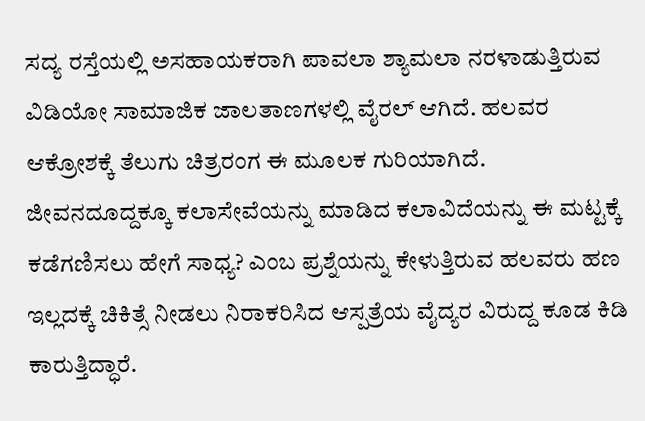ಸದ್ಯ ರಸ್ತೆಯಲ್ಲಿ ಅಸಹಾಯಕರಾಗಿ ಪಾವಲಾ ಶ್ಯಾಮಲಾ ನರಳಾಡುತ್ತಿರುವ ವಿಡಿಯೋ ಸಾಮಾಜಿಕ ಜಾಲತಾಣಗಳಲ್ಲಿ ವೈರಲ್ ಆಗಿದೆ. ಹಲವರ ಆಕ್ರೋಶಕ್ಕೆ ತೆಲುಗು ಚಿತ್ರರಂಗ ಈ ಮೂಲಕ ಗುರಿಯಾಗಿದೆ.
ಜೀವನದೂದ್ದಕ್ಕೂ ಕಲಾಸೇವೆಯನ್ನು ಮಾಡಿದ ಕಲಾವಿದೆಯನ್ನು ಈ ಮಟ್ಟಕ್ಕೆ ಕಡೆಗಣಿಸಲು ಹೇಗೆ ಸಾಧ್ಯ? ಎಂಬ ಪ್ರಶ್ನೆಯನ್ನು ಕೇಳುತ್ತಿರುವ ಹಲವರು ಹಣ ಇಲ್ಲದಕ್ಕೆ ಚಿಕಿತ್ಸೆ ನೀಡಲು ನಿರಾಕರಿಸಿದ ಆಸ್ಪತ್ರೆಯ ವೈದ್ಯರ ವಿರುದ್ದ ಕೂಡ ಕಿಡಿ ಕಾರುತ್ತಿದ್ಧಾರೆ.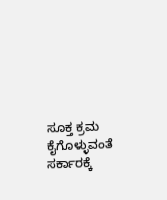ಸೂಕ್ತ ಕ್ರಮ ಕೈಗೊಳ್ಳುವಂತೆ ಸರ್ಕಾರಕ್ಕೆ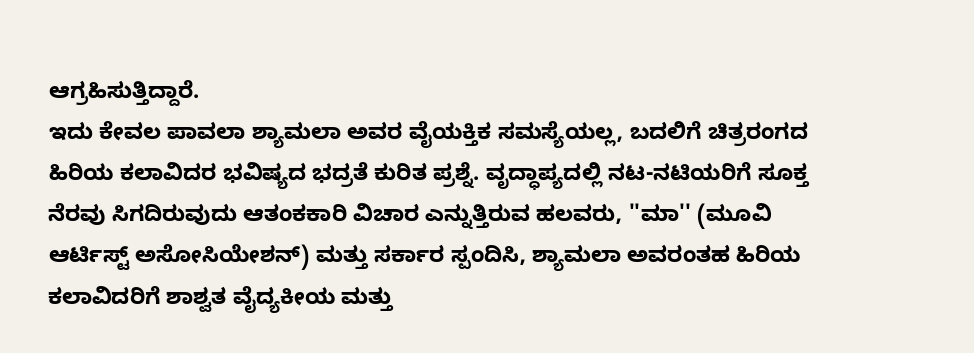ಆಗ್ರಹಿಸುತ್ತಿದ್ದಾರೆ.
ಇದು ಕೇವಲ ಪಾವಲಾ ಶ್ಯಾಮಲಾ ಅವರ ವೈಯಕ್ತಿಕ ಸಮಸ್ಯೆಯಲ್ಲ, ಬದಲಿಗೆ ಚಿತ್ರರಂಗದ ಹಿರಿಯ ಕಲಾವಿದರ ಭವಿಷ್ಯದ ಭದ್ರತೆ ಕುರಿತ ಪ್ರಶ್ನೆ. ವೃದ್ಧಾಪ್ಯದಲ್ಲಿ ನಟ-ನಟಿಯರಿಗೆ ಸೂಕ್ತ ನೆರವು ಸಿಗದಿರುವುದು ಆತಂಕಕಾರಿ ವಿಚಾರ ಎನ್ನುತ್ತಿರುವ ಹಲವರು, ''ಮಾ'' (ಮೂವಿ ಆರ್ಟಿಸ್ಟ್ ಅಸೋಸಿಯೇಶನ್) ಮತ್ತು ಸರ್ಕಾರ ಸ್ಪಂದಿಸಿ, ಶ್ಯಾಮಲಾ ಅವರಂತಹ ಹಿರಿಯ ಕಲಾವಿದರಿಗೆ ಶಾಶ್ವತ ವೈದ್ಯಕೀಯ ಮತ್ತು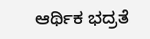ಆರ್ಥಿಕ ಭದ್ರತೆ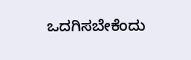ಒದಗಿಸಬೇಕೆಂದು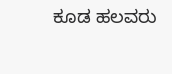ಕೂಡ ಹಲವರು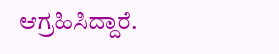ಆಗ್ರಹಿಸಿದ್ದಾರೆ.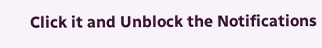Click it and Unblock the Notifications